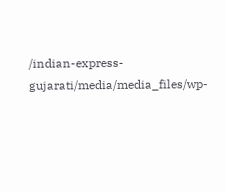/indian-express-gujarati/media/media_files/wp-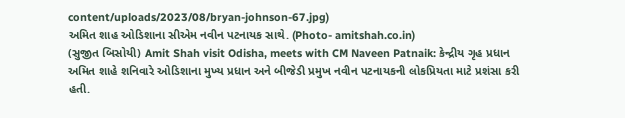content/uploads/2023/08/bryan-johnson-67.jpg)
અમિત શાહ ઓડિશાના સીએમ નવીન પટનાયક સાથે. (Photo- amitshah.co.in)
(સુજીત બિસોયી) Amit Shah visit Odisha, meets with CM Naveen Patnaik: કેન્દ્રીય ગૃહ પ્રધાન અમિત શાહે શનિવારે ઓડિશાના મુખ્ય પ્રધાન અને બીજેડી પ્રમુખ નવીન પટનાયકની લોકપ્રિયતા માટે પ્રશંસા કરી હતી.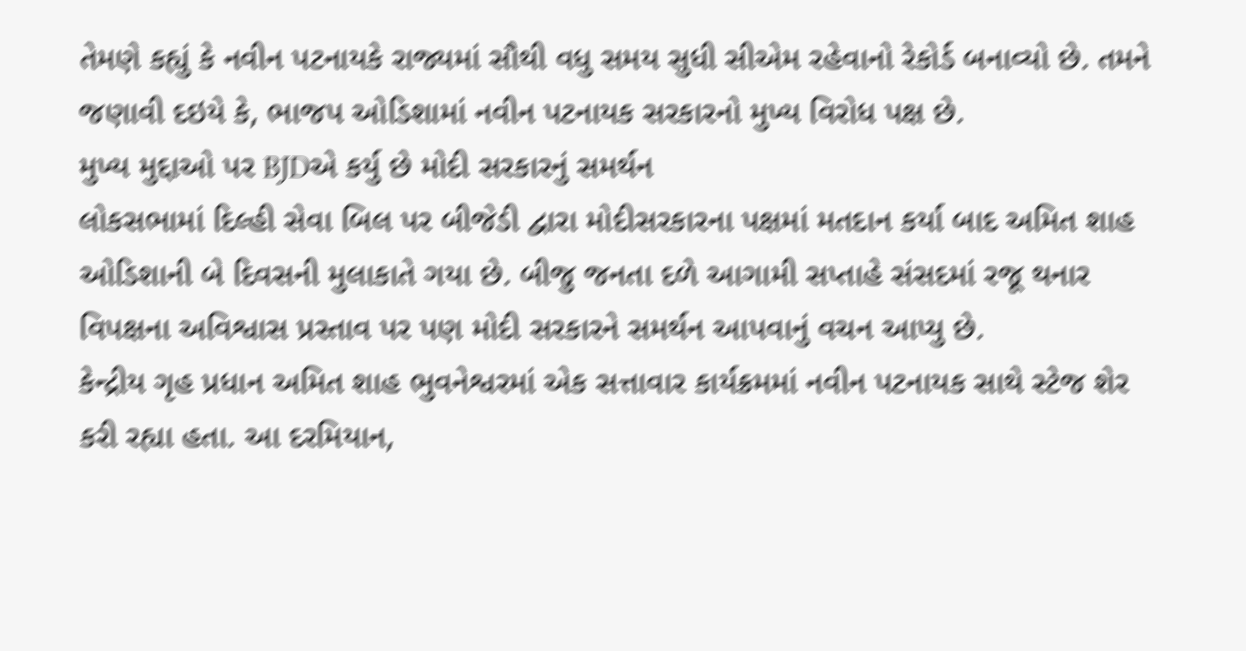તેમણે કહ્યું કે નવીન પટનાયકે રાજ્યમાં સૌથી વધુ સમય સુધી સીએમ રહેવાનો રેકોર્ડ બનાવ્યો છે. તમને જણાવી દઇયે કે, ભાજપ ઓડિશામાં નવીન પટનાયક સરકારનો મુખ્ય વિરોધ પક્ષ છે.
મુખ્ય મુદ્દાઓ પર BJDએ કર્યુ છે મોદી સરકારનું સમર્થન
લોકસભામાં દિલ્હી સેવા બિલ પર બીજેડી દ્વારા મોદીસરકારના પક્ષમાં મતદાન કર્યા બાદ અમિત શાહ ઓડિશાની બે દિવસની મુલાકાતે ગયા છે. બીજુ જનતા દળે આગામી સપ્તાહે સંસદમાં રજૂ થનાર વિપક્ષના અવિશ્વાસ પ્રસ્તાવ પર પણ મોદી સરકારને સમર્થન આપવાનું વચન આપ્યુ છે.
કેન્દ્રીય ગૃહ પ્રધાન અમિત શાહ ભુવનેશ્વરમાં એક સત્તાવાર કાર્યક્રમમાં નવીન પટનાયક સાથે સ્ટેજ શેર કરી રહ્યા હતા. આ દરમિયાન,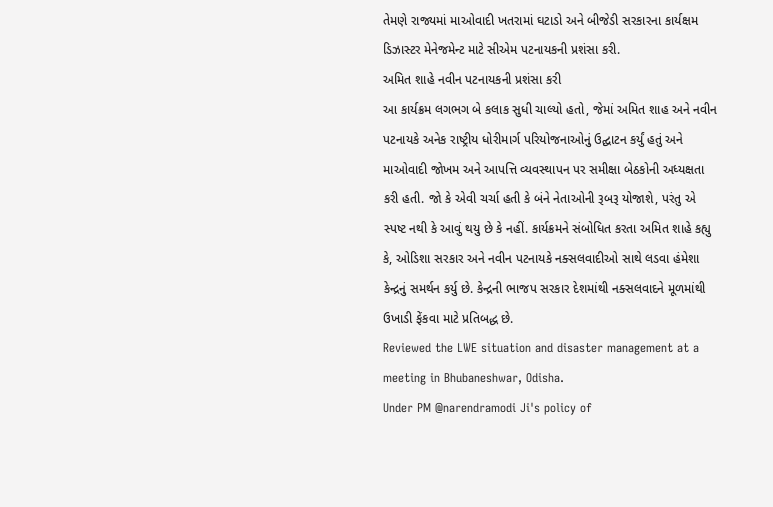તેમણે રાજ્યમાં માઓવાદી ખતરામાં ઘટાડો અને બીજેડી સરકારના કાર્યક્ષમ ડિઝાસ્ટર મેનેજમેન્ટ માટે સીએમ પટનાયકની પ્રશંસા કરી.
અમિત શાહે નવીન પટનાયકની પ્રશંસા કરી
આ કાર્યક્રમ લગભગ બે કલાક સુધી ચાલ્યો હતો, જેમાં અમિત શાહ અને નવીન પટનાયકે અનેક રાષ્ટ્રીય ધોરીમાર્ગ પરિયોજનાઓનું ઉદ્ઘાટન કર્યું હતું અને માઓવાદી જોખમ અને આપત્તિ વ્યવસ્થાપન પર સમીક્ષા બેઠકોની અધ્યક્ષતા કરી હતી. જો કે એવી ચર્ચા હતી કે બંને નેતાઓની રૂબરૂ યોજાશે, પરંતુ એ સ્પષ્ટ નથી કે આવું થયુ છે કે નહીં. કાર્યક્રમને સંબોધિત કરતા અમિત શાહે કહ્યુ કે, ઓડિશા સરકાર અને નવીન પટનાયકે નક્સલવાદીઓ સાથે લડવા હંમેશા કેન્દ્રનું સમર્થન કર્યુ છે. કેન્દ્રની ભાજપ સરકાર દેશમાંથી નક્સલવાદને મૂળમાંથી ઉખાડી ફેંકવા માટે પ્રતિબદ્ધ છે.
Reviewed the LWE situation and disaster management at a meeting in Bhubaneshwar, Odisha.
Under PM @narendramodi Ji's policy of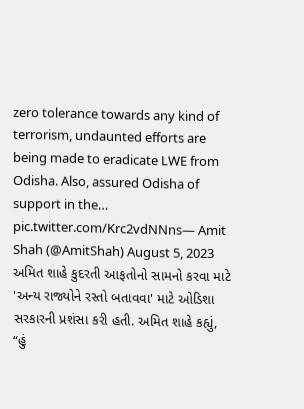zero tolerance towards any kind of terrorism, undaunted efforts are being made to eradicate LWE from Odisha. Also, assured Odisha of support in the… pic.twitter.com/Krc2vdNNns— Amit Shah (@AmitShah) August 5, 2023
અમિત શાહે કુદરતી આફતોનો સામનો કરવા માટે 'અન્ય રાજ્યોને રસ્તો બતાવવા' માટે ઓડિશા સરકારની પ્રશંસા કરી હતી. અમિત શાહે કહ્યું, “હું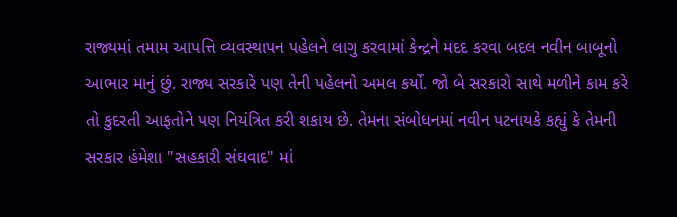રાજ્યમાં તમામ આપત્તિ વ્યવસ્થાપન પહેલને લાગુ કરવામાં કેન્દ્રને મદદ કરવા બદલ નવીન બાબૂનો આભાર માનું છું. રાજ્ય સરકારે પણ તેની પહેલનો અમલ કર્યો. જો બે સરકારો સાથે મળીને કામ કરે તો કુદરતી આફતોને પણ નિયંત્રિત કરી શકાય છે. તેમના સંબોધનમાં નવીન પટનાયકે કહ્યું કે તેમની સરકાર હંમેશા "સહકારી સંઘવાદ" માં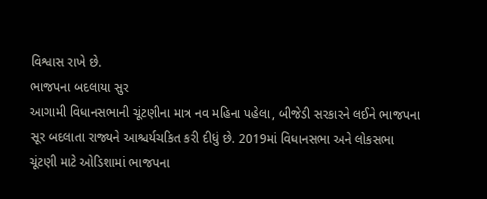વિશ્વાસ રાખે છે.
ભાજપના બદલાયા સુર
આગામી વિધાનસભાની ચૂંટણીના માત્ર નવ મહિના પહેલા, બીજેડી સરકારને લઈને ભાજપના સૂર બદલાતા રાજ્યને આશ્ચર્યચકિત કરી દીધું છે. 2019માં વિધાનસભા અને લોકસભા ચૂંટણી માટે ઓડિશામાં ભાજપના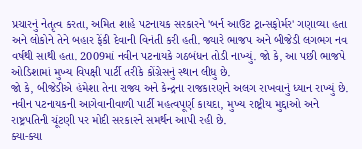પ્રચારનું નેતૃત્વ કરતા, અમિત શાહે પટનાયક સરકારને 'બર્ન આઉટ ટ્રાન્સફોર્મર' ગણાવ્યા હતા અને લોકોને તેને બહાર ફેંકી દેવાની વિનંતી કરી હતી. જ્યારે ભાજપ અને બીજેડી લગભગ નવ વર્ષથી સાથી હતા. 2009માં નવીન પટનાયકે ગઠબંધન તોડી નાખ્યું. જો કે, આ પછી ભાજપે ઓડિશામાં મુખ્ય વિપક્ષી પાર્ટી તરીકે કોંગ્રેસનું સ્થાન લીધુ છે.
જો કે, બીજેડીએ હંમેશા તેના રાજ્ય અને કેન્દ્રના રાજકારણને અલગ રાખવાનું ધ્યાન રાખ્યું છે. નવીન પટનાયકની આગેવાનીવાળી પાર્ટી મહત્વપૂર્ણ કાયદા, મુખ્ય રાષ્ટ્રીય મુદ્દાઓ અને રાષ્ટ્રપતિની ચૂંટણી પર મોદી સરકારને સમર્થન આપી રહી છે.
ક્યા-ક્યા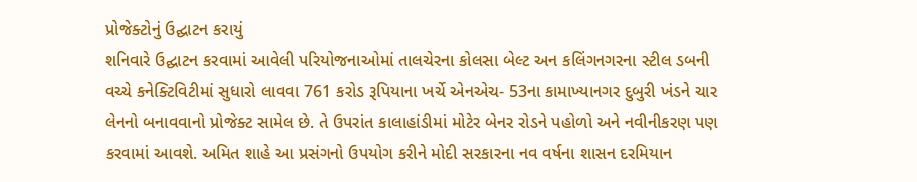પ્રોજેક્ટોનું ઉદ્ઘાટન કરાયું
શનિવારે ઉદ્ઘાટન કરવામાં આવેલી પરિયોજનાઓમાં તાલચેરના કોલસા બેલ્ટ અન કલિંગનગરના સ્ટીલ ડબની વચ્ચે કનેક્ટિવિટીમાં સુધારો લાવવા 761 કરોડ રૂપિયાના ખર્ચે એનએચ- 53ના કામાખ્યાનગર દુબુરી ખંડને ચાર લેનનો બનાવવાનો પ્રોજેક્ટ સામેલ છે. તે ઉપરાંત કાલાહાંડીમાં મોટેર બેનર રોડને પહોળો અને નવીનીકરણ પણ કરવામાં આવશે. અમિત શાહે આ પ્રસંગનો ઉપયોગ કરીને મોદી સરકારના નવ વર્ષના શાસન દરમિયાન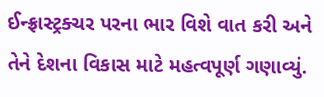ઈન્ફ્રાસ્ટ્રક્ચર પરના ભાર વિશે વાત કરી અને તેને દેશના વિકાસ માટે મહત્વપૂર્ણ ગણાવ્યું.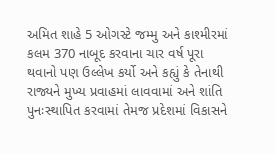અમિત શાહે 5 ઓગસ્ટે જમ્મુ અને કાશ્મીરમાં કલમ 370 નાબૂદ કરવાના ચાર વર્ષ પૂરા થવાનો પણ ઉલ્લેખ કર્યો અને કહ્યું કે તેનાથી રાજ્યને મુખ્ય પ્રવાહમાં લાવવામાં અને શાંતિ પુનઃસ્થાપિત કરવામાં તેમજ પ્રદેશમાં વિકાસને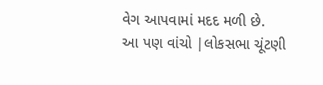વેગ આપવામાં મદદ મળી છે.
આ પણ વાંચો |લોકસભા ચૂંટણી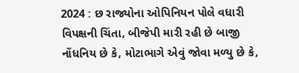2024 : છ રાજ્યોના ઓપિનિયન પોલે વધારી વિપક્ષની ચિંતા, બીજેપી મારી રહી છે બાજી
નોંધનિય છે કે, મોટાભાગે એવું જોવા મળ્યુ છે કે,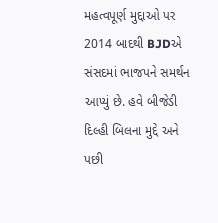મહત્વપૂર્ણ મુદ્દાઓ પર 2014 બાદથી BJDએ સંસદમાં ભાજપને સમર્થન આપ્યું છે. હવે બીજેડી દિલ્હી બિલના મુદ્દે અને પછી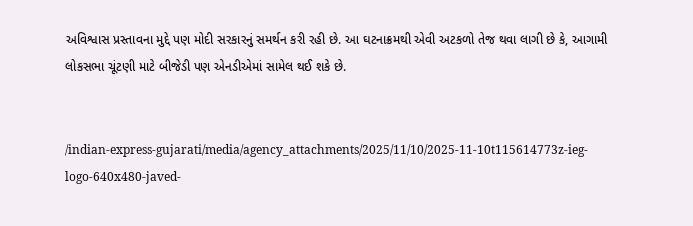અવિશ્વાસ પ્રસ્તાવના મુદ્દે પણ મોદી સરકારનું સમર્થન કરી રહી છે. આ ઘટનાક્રમથી એવી અટકળો તેજ થવા લાગી છે કે, આગામી લોકસભા ચૂંટણી માટે બીજેડી પણ એનડીએમાં સામેલ થઈ શકે છે.


/indian-express-gujarati/media/agency_attachments/2025/11/10/2025-11-10t115614773z-ieg-logo-640x480-javed-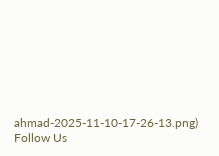ahmad-2025-11-10-17-26-13.png)
Follow Us